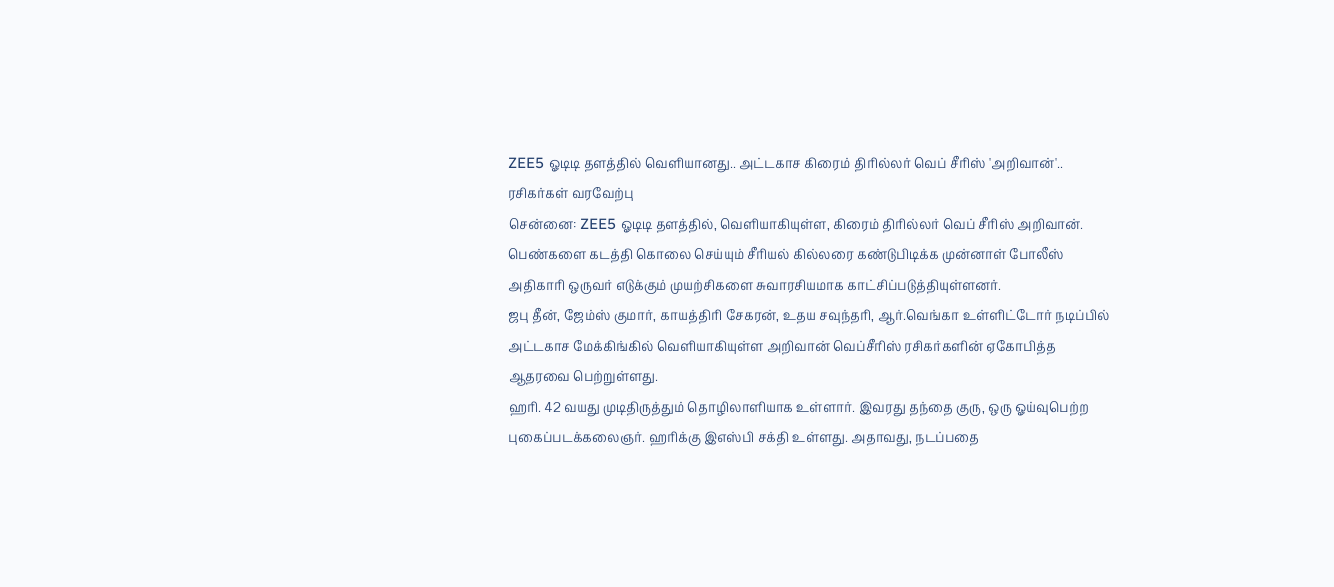ZEE5 ஓடிடி தளத்தில் வெளியானது.. அட்டகாச கிரைம் திரில்லர் வெப் சீரிஸ் 'அறிவான்'.. ரசிகர்கள் வரவேற்பு
சென்னை: ZEE5 ஓடிடி தளத்தில், வெளியாகியுள்ள, கிரைம் திரில்லர் வெப் சீரிஸ் அறிவான். பெண்களை கடத்தி கொலை செய்யும் சீரியல் கில்லரை கண்டுபிடிக்க முன்னாள் போலீஸ் அதிகாரி ஒருவர் எடுக்கும் முயற்சிகளை சுவாரசியமாக காட்சிப்படுத்தியுள்ளனர்.
ஜபு தீன், ஜேம்ஸ் குமார், காயத்திரி சேகரன், உதய சவுந்தரி, ஆர்.வெங்கா உள்ளிட்டோர் நடிப்பில் அட்டகாச மேக்கிங்கில் வெளியாகியுள்ள அறிவான் வெப்சீரிஸ் ரசிகர்களின் ஏகோபித்த ஆதரவை பெற்றுள்ளது.
ஹரி. 42 வயது முடிதிருத்தும் தொழிலாளியாக உள்ளார். இவரது தந்தை குரு, ஒரு ஓய்வுபெற்ற புகைப்படக்கலைஞர். ஹரிக்கு இஎஸ்பி சக்தி உள்ளது. அதாவது, நடப்பதை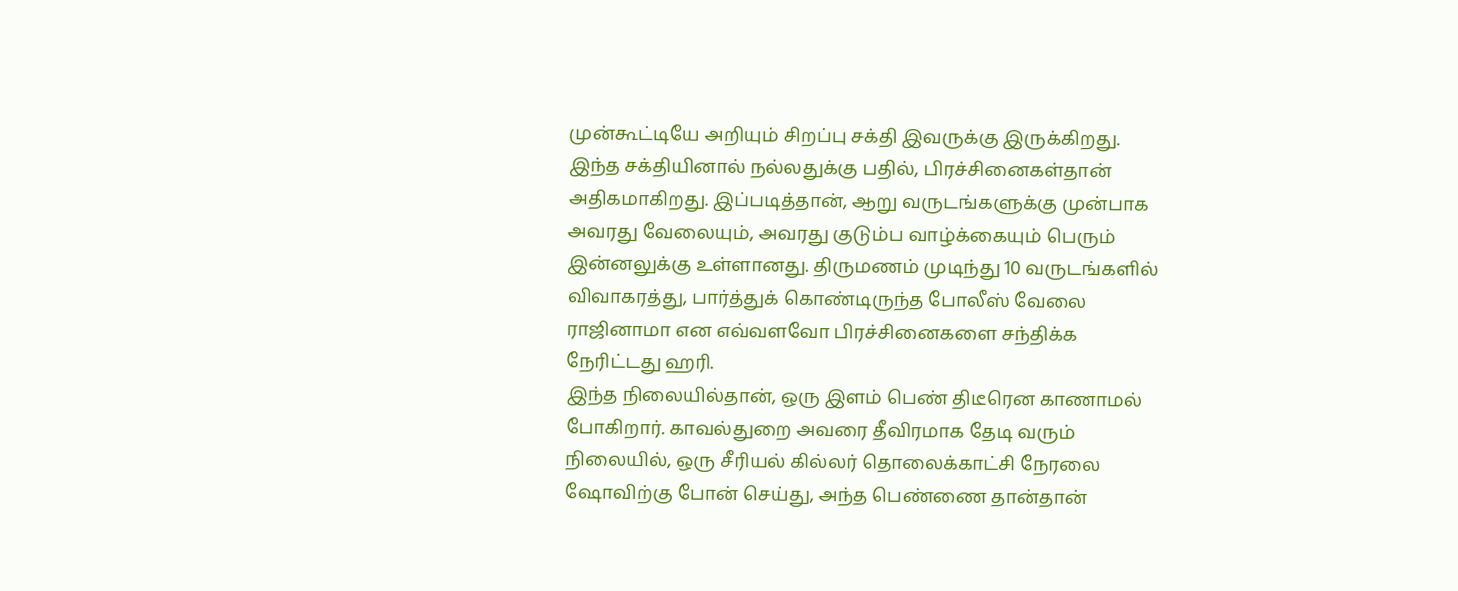முன்கூட்டியே அறியும் சிறப்பு சக்தி இவருக்கு இருக்கிறது.
இந்த சக்தியினால் நல்லதுக்கு பதில், பிரச்சினைகள்தான் அதிகமாகிறது. இப்படித்தான், ஆறு வருடங்களுக்கு முன்பாக அவரது வேலையும், அவரது குடும்ப வாழ்க்கையும் பெரும் இன்னலுக்கு உள்ளானது. திருமணம் முடிந்து 10 வருடங்களில் விவாகரத்து, பார்த்துக் கொண்டிருந்த போலீஸ் வேலை ராஜினாமா என எவ்வளவோ பிரச்சினைகளை சந்திக்க நேரிட்டது ஹரி.
இந்த நிலையில்தான், ஒரு இளம் பெண் திடீரென காணாமல் போகிறார். காவல்துறை அவரை தீவிரமாக தேடி வரும் நிலையில், ஒரு சீரியல் கில்லர் தொலைக்காட்சி நேரலை ஷோவிற்கு போன் செய்து, அந்த பெண்ணை தான்தான்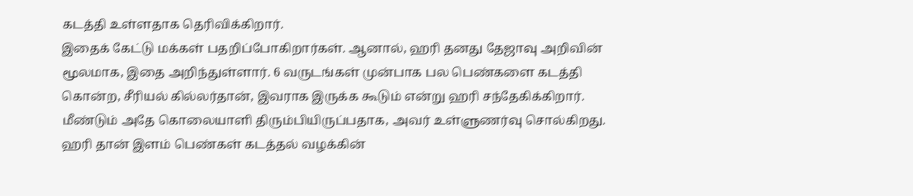கடத்தி உள்ளதாக தெரிவிக்கிறார்.
இதைக் கேட்டு மக்கள் பதறிப்போகிறார்கள். ஆனால், ஹரி தனது தேஜாவு அறிவின் மூலமாக, இதை அறிந்துள்ளார். 6 வருடங்கள் முன்பாக பல பெண்களை கடத்தி கொன்ற, சீரியல் கில்லர்தான், இவராக இருக்க கூடும் என்று ஹரி சந்தேகிக்கிறார். மீண்டும் அதே கொலையாளி திரும்பியிருப்பதாக, அவர் உள்ளுணர்வு சொல்கிறது.
ஹரி தான் இளம் பெண்கள் கடத்தல் வழக்கின்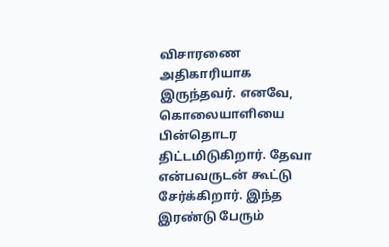விசாரணை அதிகாரியாக இருந்தவர். எனவே, கொலையாளியை பின்தொடர திட்டமிடுகிறார். தேவா என்பவருடன் கூட்டு சேர்க்கிறார். இந்த இரண்டு பேரும்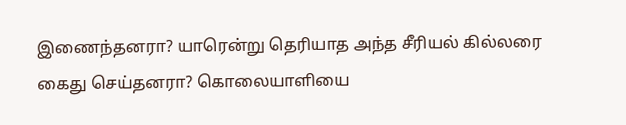இணைந்தனரா? யாரென்று தெரியாத அந்த சீரியல் கில்லரை கைது செய்தனரா? கொலையாளியை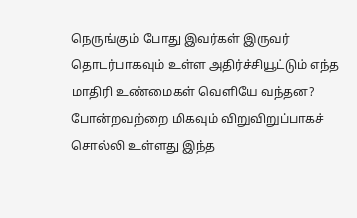நெருங்கும் போது இவர்கள் இருவர் தொடர்பாகவும் உள்ள அதிர்ச்சியூட்டும் எந்த மாதிரி உண்மைகள் வெளியே வந்தன? போன்றவற்றை மிகவும் விறுவிறுப்பாகச் சொல்லி உள்ளது இந்த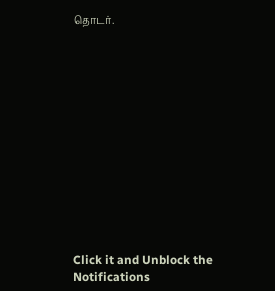தொடர்.













Click it and Unblock the Notifications